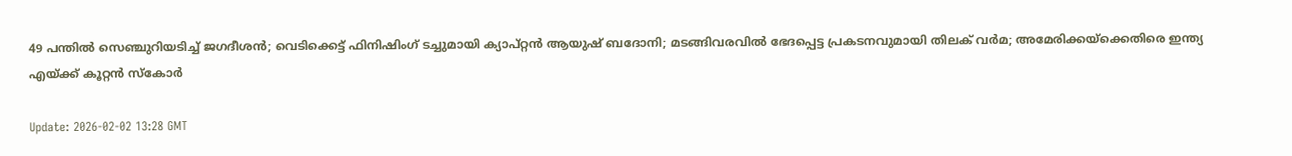49 പന്തിൽ സെഞ്ചുറിയടിച്ച് ജഗദീശൻ; വെടിക്കെട്ട് ഫിനിഷിംഗ് ടച്ചുമായി ക്യാപ്റ്റൻ ആയുഷ് ബദോനി; മടങ്ങിവരവില്‍ ഭേദപ്പെട്ട പ്രകടനവുമായി തിലക് വര്‍മ; അമേരിക്കയ്‌ക്കെതിരെ ഇന്ത്യ എയ്ക്ക് കൂറ്റന്‍ സ്‌കോർ

Update: 2026-02-02 13:28 GMT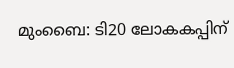മുംബൈ: ടി20 ലോകകപ്പിന്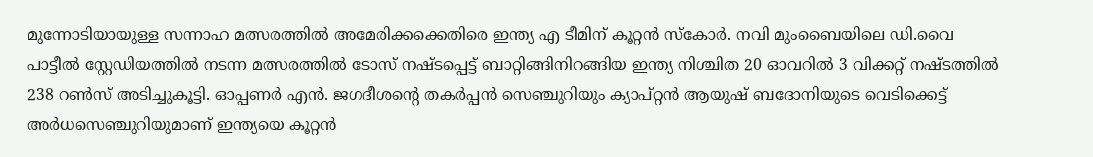മുന്നോടിയായുള്ള സന്നാഹ മത്സരത്തിൽ അമേരിക്കക്കെതിരെ ഇന്ത്യ എ ടീമിന് കൂറ്റൻ സ്കോർ. നവി മുംബൈയിലെ ഡി.വൈ പാട്ടീൽ സ്റ്റേഡിയത്തിൽ നടന്ന മത്സരത്തിൽ ടോസ് നഷ്ടപ്പെട്ട് ബാറ്റിങ്ങിനിറങ്ങിയ ഇന്ത്യ നിശ്ചിത 20 ഓവറിൽ 3 വിക്കറ്റ് നഷ്ടത്തിൽ 238 റൺസ് അടിച്ചുകൂട്ടി. ഓപ്പണർ എൻ. ജഗദീശന്റെ തകർപ്പൻ സെഞ്ചുറിയും ക്യാപ്റ്റൻ ആയുഷ് ബദോനിയുടെ വെടിക്കെട്ട് അർധസെഞ്ചുറിയുമാണ് ഇന്ത്യയെ കൂറ്റൻ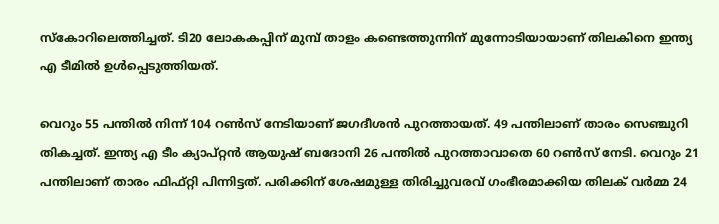സ്കോറിലെത്തിച്ചത്. ടി20 ലോകകപ്പിന് മുമ്പ് താളം കണ്ടെത്തുന്നിന് മുന്നോടിയായാണ് തിലകിനെ ഇന്ത്യ എ ടീമില്‍ ഉള്‍പ്പെടുത്തിയത്.

വെറും 55 പന്തിൽ നിന്ന് 104 റൺസ് നേടിയാണ് ജഗദീശൻ പുറത്തായത്. 49 പന്തിലാണ് താരം സെഞ്ചുറി തികച്ചത്. ഇന്ത്യ എ ടീം ക്യാപ്റ്റൻ ആയുഷ് ബദോനി 26 പന്തിൽ പുറത്താവാതെ 60 റൺസ് നേടി. വെറും 21 പന്തിലാണ് താരം ഫിഫ്റ്റി പിന്നിട്ടത്. പരിക്കിന് ശേഷമുള്ള തിരിച്ചുവരവ് ഗംഭീരമാക്കിയ തിലക് വർമ്മ 24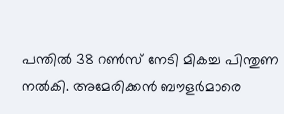പന്തിൽ 38 റൺസ് നേടി മികച്ച പിന്തുണ നൽകി. അമേരിക്കൻ ബൗളർമാരെ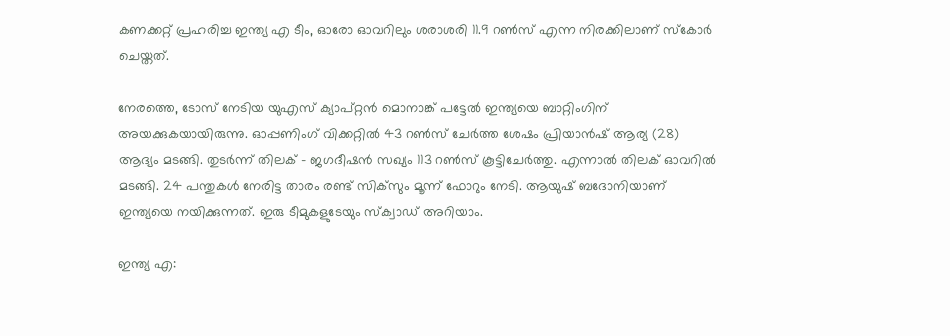കണക്കറ്റ് പ്രഹരിച്ച ഇന്ത്യ എ ടീം, ഓരോ ഓവറിലും ശരാശരി 11.9 റൺസ് എന്ന നിരക്കിലാണ് സ്കോർ ചെയ്തത്.

നേരത്തെ, ടോസ് നേടിയ യുഎസ് ക്യാപ്റ്റന്‍ മൊനാങ്ക് പട്ടേല്‍ ഇന്ത്യയെ ബാറ്റിംഗിന് അയക്കുകയായിരുന്നു. ഓപ്പണിംഗ് വിക്കറ്റില്‍ 43 റണ്‍സ് ചേര്‍ത്ത ശേഷം പ്രിയാന്‍ഷ് ആര്യ (28) ആദ്യം മടങ്ങി. തുടര്‍ന്ന് തിലക് - ജഗദീഷന്‍ സഖ്യം 113 റണ്‍സ് കൂട്ടിചേര്‍ത്തു. എന്നാല്‍ തിലക് ഓവറില്‍ മടങ്ങി. 24 പന്തുകള്‍ നേരിട്ട താരം രണ്ട് സിക്‌സും മൂന്ന് ഫോറും നേടി. ആയുഷ് ബദോനിയാണ് ഇന്ത്യയെ നയിക്കുന്നത്. ഇരു ടീമുകളുടേയും സ്‌ക്വാഡ് അറിയാം.

ഇന്ത്യ എ: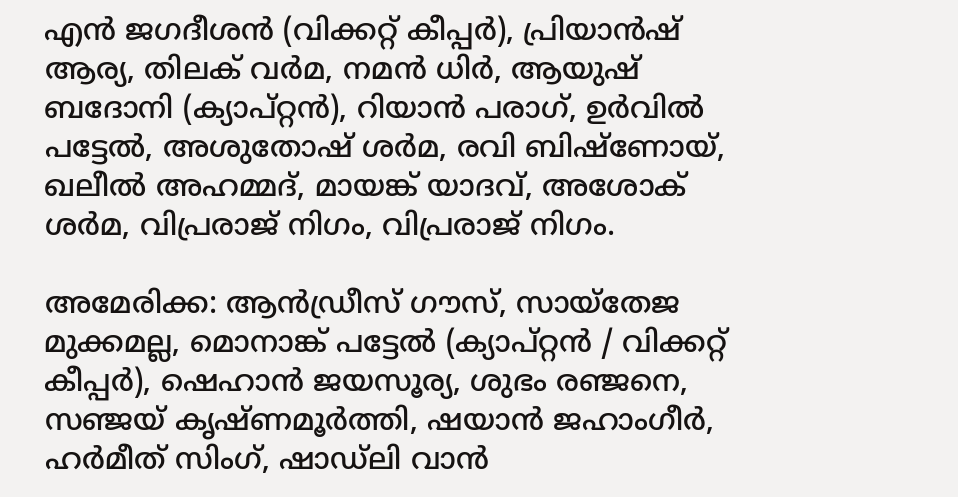എന്‍ ജഗദീശന്‍ (വിക്കറ്റ് കീപ്പര്‍), പ്രിയാന്‍ഷ് ആര്യ, തിലക് വര്‍മ, നമന്‍ ധിര്‍, ആയുഷ് ബദോനി (ക്യാപ്റ്റന്‍), റിയാന്‍ പരാഗ്, ഉര്‍വില്‍ പട്ടേല്‍, അശുതോഷ് ശര്‍മ, രവി ബിഷ്ണോയ്, ഖലീല്‍ അഹമ്മദ്, മായങ്ക് യാദവ്, അശോക് ശര്‍മ, വിപ്രരാജ് നിഗം, വിപ്രരാജ് നിഗം.

അമേരിക്ക: ആന്‍ഡ്രീസ് ഗൗസ്, സായ്‌തേജ മുക്കമല്ല, മൊനാങ്ക് പട്ടേല്‍ (ക്യാപ്റ്റന്‍ / വിക്കറ്റ് കീപ്പര്‍), ഷെഹാന്‍ ജയസൂര്യ, ശുഭം രഞ്ജനെ, സഞ്ജയ് കൃഷ്ണമൂര്‍ത്തി, ഷയാന്‍ ജഹാംഗീര്‍, ഹര്‍മീത് സിംഗ്, ഷാഡ്ലി വാന്‍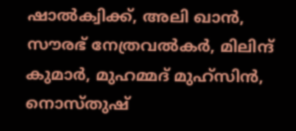ഷാല്‍ക്വിക്ക്, അലി ഖാന്‍, സൗരഭ് നേത്രവല്‍കര്‍, മിലിന്ദ് കുമാര്‍, മുഹമ്മദ് മുഹ്‌സിന്‍, നൊസ്തുഷ്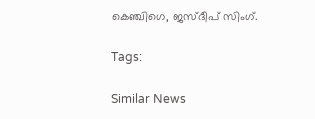കെഞ്ചിഗെ, ജസ്ദീപ് സിംഗ്.

Tags:

Similar News